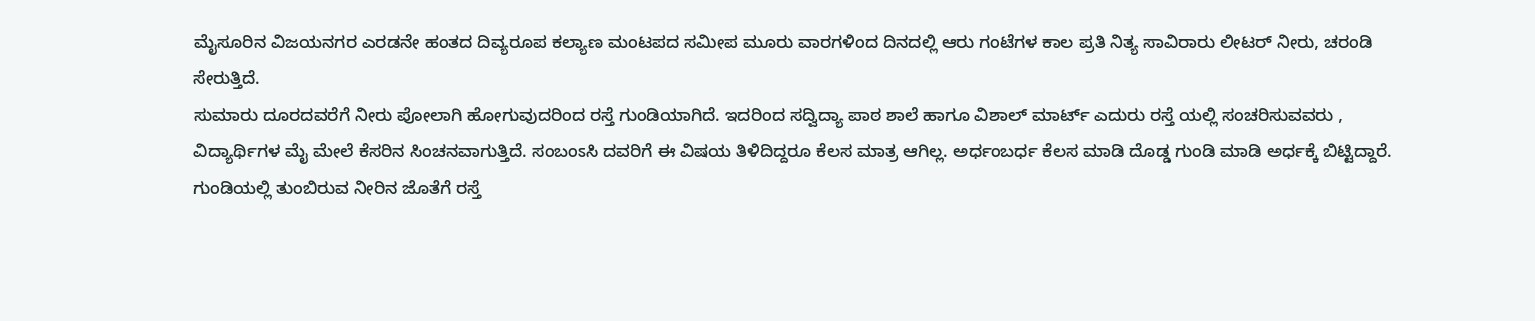ಮೈಸೂರಿನ ವಿಜಯನಗರ ಎರಡನೇ ಹಂತದ ದಿವ್ಯರೂಪ ಕಲ್ಯಾಣ ಮಂಟಪದ ಸಮೀಪ ಮೂರು ವಾರಗಳಿಂದ ದಿನದಲ್ಲಿ ಆರು ಗಂಟೆಗಳ ಕಾಲ ಪ್ರತಿ ನಿತ್ಯ ಸಾವಿರಾರು ಲೀಟರ್ ನೀರು, ಚರಂಡಿ ಸೇರುತ್ತಿದೆ.
ಸುಮಾರು ದೂರದವರೆಗೆ ನೀರು ಪೋಲಾಗಿ ಹೋಗುವುದರಿಂದ ರಸ್ತೆ ಗುಂಡಿಯಾಗಿದೆ. ಇದರಿಂದ ಸದ್ವಿದ್ಯಾ ಪಾಠ ಶಾಲೆ ಹಾಗೂ ವಿಶಾಲ್ ಮಾರ್ಟ್ ಎದುರು ರಸ್ತೆ ಯಲ್ಲಿ ಸಂಚರಿಸುವವರು , ವಿದ್ಯಾರ್ಥಿಗಳ ಮೈ ಮೇಲೆ ಕೆಸರಿನ ಸಿಂಚನವಾಗುತ್ತಿದೆ. ಸಂಬಂಽಸಿ ದವರಿಗೆ ಈ ವಿಷಯ ತಿಳಿದಿದ್ದರೂ ಕೆಲಸ ಮಾತ್ರ ಆಗಿಲ್ಲ. ಅರ್ಧಂಬರ್ಧ ಕೆಲಸ ಮಾಡಿ ದೊಡ್ಡ ಗುಂಡಿ ಮಾಡಿ ಅರ್ಧಕ್ಕೆ ಬಿಟ್ಟಿದ್ದಾರೆ. ಗುಂಡಿಯಲ್ಲಿ ತುಂಬಿರುವ ನೀರಿನ ಜೊತೆಗೆ ರಸ್ತೆ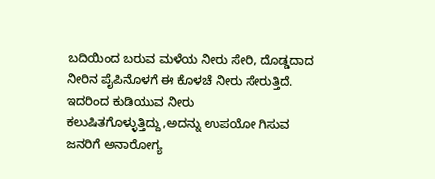ಬದಿಯಿಂದ ಬರುವ ಮಳೆಯ ನೀರು ಸೇರಿ, ದೊಡ್ಡದಾದ ನೀರಿನ ಪೈಪಿನೊಳಗೆ ಈ ಕೊಳಚೆ ನೀರು ಸೇರುತ್ತಿದೆ.
ಇದರಿಂದ ಕುಡಿಯುವ ನೀರು ಕಲುಷಿತಗೊಳ್ಳುತ್ತಿದ್ದು,ಅದನ್ನು ಉಪಯೋ ಗಿಸುವ ಜನರಿಗೆ ಅನಾರೋಗ್ಯ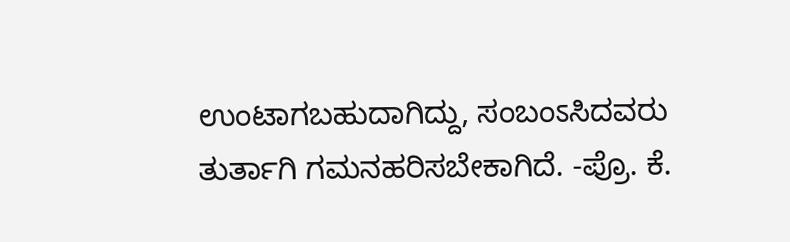ಉಂಟಾಗಬಹುದಾಗಿದ್ದು, ಸಂಬಂಽಸಿದವರು ತುರ್ತಾಗಿ ಗಮನಹರಿಸಬೇಕಾಗಿದೆ. -ಪ್ರೊ. ಕೆ.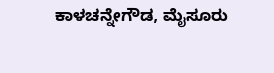ಕಾಳಚನ್ನೇಗೌಡ, ಮೈಸೂರು